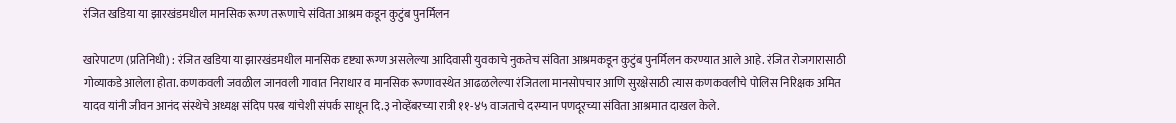रंजित खडिया या झारखंडमधील मानसिक रूग्ण तरूणाचे संविता आश्रम कडून कुटुंब पुनर्मिलन

खारेपाटण (प्रतिनिधी) : रंजित खडिया या झारखंडमधील मानसिक दृष्ट्या रूग्ण असलेल्या आदिवासी युवकाचे नुकतेच संविता आश्रमकडून कुटुंब पुनर्मिलन करण्यात आले आहे. रंजित रोजगारासाठी गोव्याकडे आलेला होता. कणकवली जवळील जानवली गावात निराधार व मानसिक रूग्णावस्थेत आढळलेल्या रंजितला मानसोपचार आणि सुरक्षेसाठी त्यास कणकवलीचे पोलिस निरिक्षक अमित यादव यांनी जीवन आनंद संस्थेचे अध्यक्ष संदिप परब यांचेशी संपर्क साधून दि.३ नोव्हेंबरच्या रात्री ११-४५ वाजताचे दरम्यान पणदूरच्या संविता आश्रमात दाखल केले.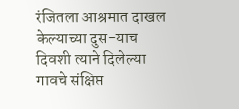रंजितला आश्रमात दाखल केल्याच्या दुस-याच दिवशी त्याने दिलेल्या गावचे संक्षिप्त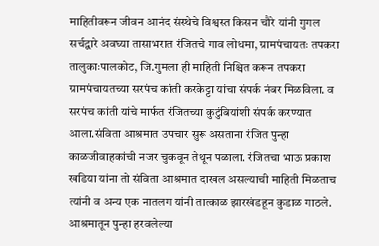माहितीवरून जीवन आनंद संस्थेचे विश्वस्त किसन चौरे यांनी गुगल सर्चद्वारे अवघ्या तासाभरात रंजितचे गाव लोधमा, ग्रामपंचायतः तपकरा तालुकाःपालकोट, जि.गुमला ही माहिती निश्चित करून तपकरा ग्रामपंचायतच्या सरपंच कांती करकेट्टा यांचा संपर्क नंबर मिळविला. व सरपंच कांती यांचे मार्फत रंजितच्या कुटुंबियांशी संपर्क करण्यात आला.संविता आश्रमात उपचार सुरू असताना रंजित पुन्हा काळजीवाहकांची नजर चुकवून तेथून पळाला. रंजितचा भाऊ प्रकाश खडिया यांना तो संविता आश्रमात दाखल असल्याची माहिती मिळताच त्यांनी व अन्य एक नातलग यांनी तात्काळ झारखंडहून कुडाळ गाठले. आश्रमातून पुन्हा हरवलेल्या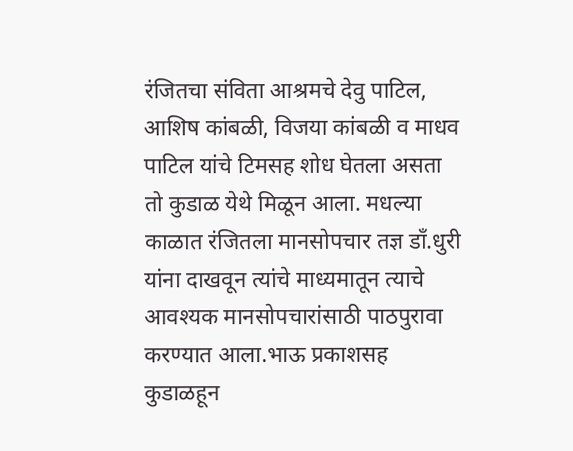रंजितचा संविता आश्रमचे देवु पाटिल, आशिष कांबळी, विजया कांबळी व माधव पाटिल यांचे टिमसह शोध घेतला असता तो कुडाळ येथे मिळून आला. मधल्या काळात रंजितला मानसोपचार तज्ञ डाँ.धुरी यांना दाखवून त्यांचे माध्यमातून त्याचे आवश्यक मानसोपचारांसाठी पाठपुरावा करण्यात आला.भाऊ प्रकाशसह कुडाळहून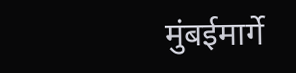मुंबईमार्गे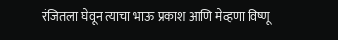रंजितला घेवून त्याचा भाऊ प्रकाश आणि मेव्हणा विष्णू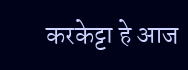करकेट्टा हे आज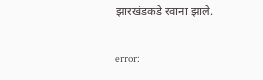झारखंडकडे रवाना झाले.

error: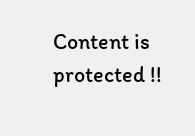Content is protected !!